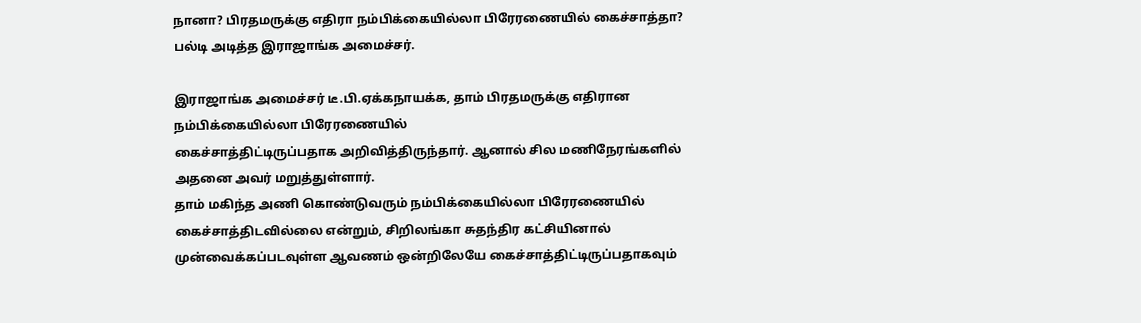நானா? பிரதமருக்கு எதிரா நம்பிக்கையில்லா பிரேரணையில் கைச்சாத்தா? பல்டி அடித்த இராஜாங்க அமைச்சர்.

இராஜாங்க அமைச்சர் டீ.பி.ஏக்கநாயக்க, தாம் பிரதமருக்கு எதிரான நம்பிக்கையில்லா பிரேரணையில்
கைச்சாத்திட்டிருப்பதாக அறிவித்திருந்தார். ஆனால் சில மணிநேரங்களில் அதனை அவர் மறுத்துள்ளார்.
தாம் மகிந்த அணி கொண்டுவரும் நம்பிக்கையில்லா பிரேரணையில் கைச்சாத்திடவில்லை என்றும், சிறிலங்கா சுதந்திர கட்சியினால் முன்வைக்கப்படவுள்ள ஆவணம் ஒன்றிலேயே கைச்சாத்திட்டிருப்பதாகவும்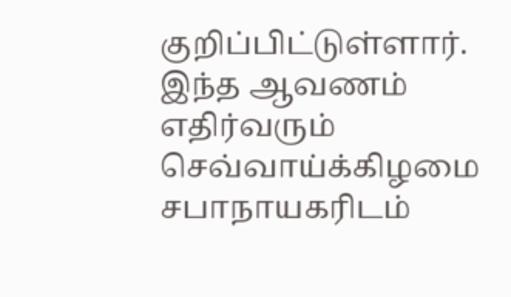குறிப்பிட்டுள்ளார்.
இந்த ஆவணம் எதிர்வரும் செவ்வாய்க்கிழமை சபாநாயகரிடம்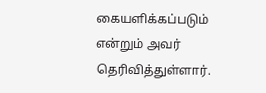கையளிக்கப்படும் என்றும் அவர் தெரிவித்துள்ளார்.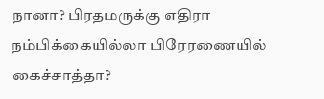நானா? பிரதமருக்கு எதிரா நம்பிக்கையில்லா பிரேரணையில் கைச்சாத்தா?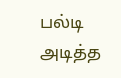பல்டி அடித்த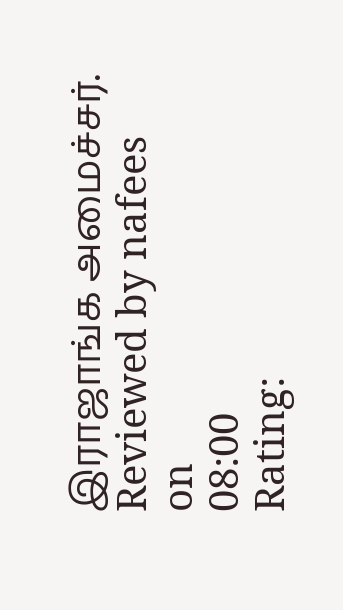இராஜாங்க அமைச்சர்.
Reviewed by nafees
on
08:00
Rating: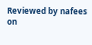Reviewed by nafees
on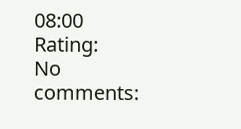08:00
Rating:
No comments: